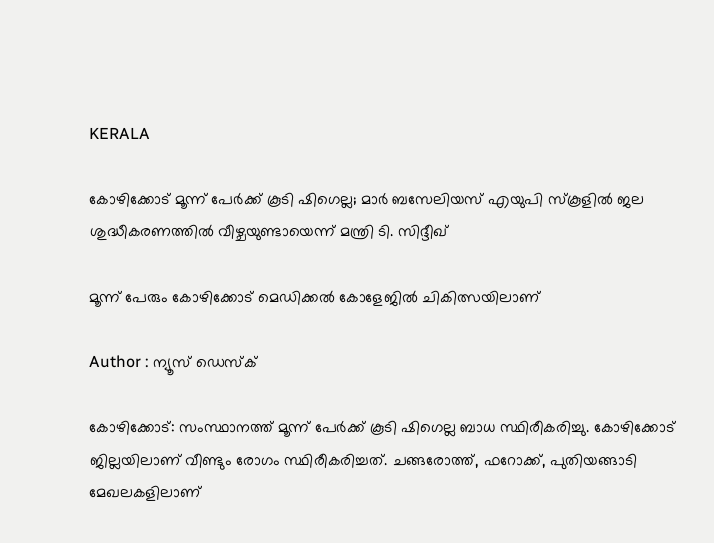KERALA

കോഴിക്കോട് മൂന്ന് പേർക്ക് കൂടി ഷിഗെല്ല; മാർ ബസേലിയസ് എയുപി സ്കൂളിൽ ജല ശുദ്ധീകരണത്തില്‍ വീഴ്ചയുണ്ടായെന്ന് മന്ത്രി ടി. സിദ്ദീഖ്

മൂന്ന് പേരും കോഴിക്കോട് മെഡിക്കൽ കോളേജിൽ ചികിത്സയിലാണ്

Author : ന്യൂസ് ഡെസ്ക്

കോഴിക്കോട്: സംസ്ഥാനത്ത് മൂന്ന് പേർക്ക് കൂടി ഷിഗെല്ല ബാധ സ്ഥിരീകരിച്ചു. കോഴിക്കോട് ജില്ലയിലാണ് വീണ്ടും രോഗം സ്ഥിരീകരിച്ചത്. ചങ്ങരോത്ത്, ഫറോക്ക്, പുതിയങ്ങാടി മേഖലകളിലാണ്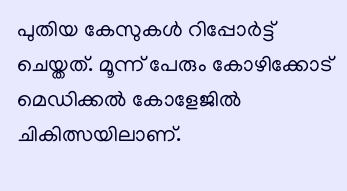പുതിയ കേസുകൾ റിപ്പോർട്ട് ചെയ്തത്. മൂന്ന് പേരും കോഴിക്കോട് മെഡിക്കൽ കോളേജിൽ ചികിത്സയിലാണ്.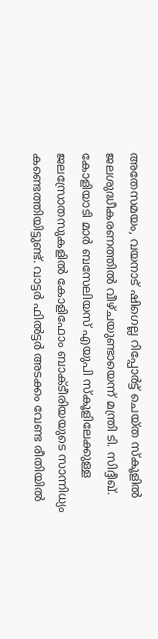അതേസമയം, വയനാട് ഷിഗെല്ല റിപ്പോർട്ട് ചെയ്ത സ്കൂളിൽ ജലശുദ്ധീകരണത്തിൽ വീഴ്ചയുണ്ടായെന്ന് മന്ത്രി ടി. സിദ്ദീഖ്. കോളിയാടി മാർ ബസേലിയസ് എയുപി സ്കൂളിലേക്കുള്ള ജലസ്രോതസുകളിൽ കോളിഫോം ബാക്ടീരിയയുടെ സാന്നിധ്യം കണ്ടെത്തിയിട്ടുണ്ട്. വാട്ടർ ഫിൽട്ടർ അടക്കം വേണ്ട രീതിയിൽ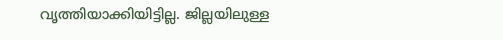വൃത്തിയാക്കിയിട്ടില്ല. ജില്ലയിലുള്ള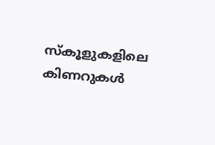സ്കൂളുകളിലെ കിണറുകൾ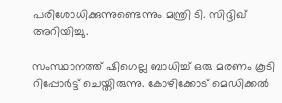പരിശോധിക്കുന്നുണ്ടെന്നും മന്ത്രി ടി. സിദ്ദിഖ് അറിയിച്ചു.

സംസ്ഥാനത്ത് ഷിഗെല്ല ബാധിച്ച് ഒരു മരണം കൂടി റിപ്പോർട്ട് ചെയ്തിരുന്നു. കോഴിക്കോട് മെഡിക്കൽ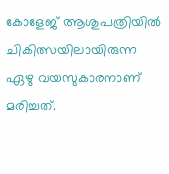കോളേജ് ആശുപത്രിയിൽ ചികിത്സയിലായിരുന്ന ഏഴു വയസുകാരനാണ് മരിച്ചത്.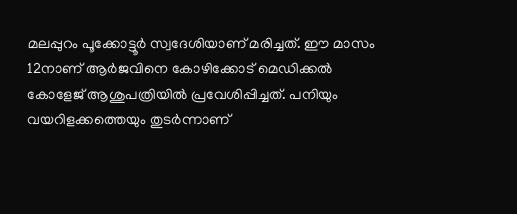മലപ്പുറം പൂക്കോട്ടൂർ സ്വദേശിയാണ് മരിച്ചത്. ഈ മാസം 12നാണ് ആർജവിനെ കോഴിക്കോട് മെഡിക്കൽ കോളേജ് ആശുപത്രിയിൽ പ്രവേശിപ്പിച്ചത്. പനിയും വയറിളക്കത്തെയും തുടർന്നാണ്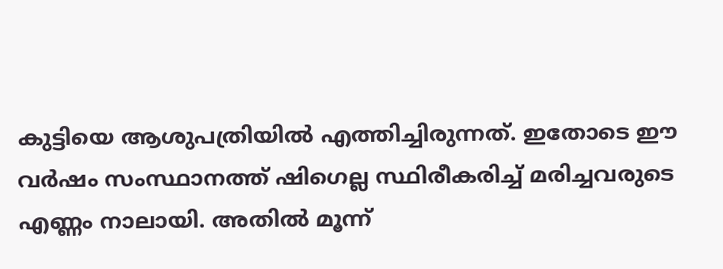കുട്ടിയെ ആശുപത്രിയിൽ എത്തിച്ചിരുന്നത്. ഇതോടെ ഈ വർഷം സംസ്ഥാനത്ത് ഷിഗെല്ല സ്ഥിരീകരിച്ച് മരിച്ചവരുടെ എണ്ണം നാലായി. അതിൽ മൂന്ന്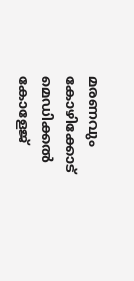മരണവും കോഴിക്കോട് മെഡിക്കൽ കോളേജ്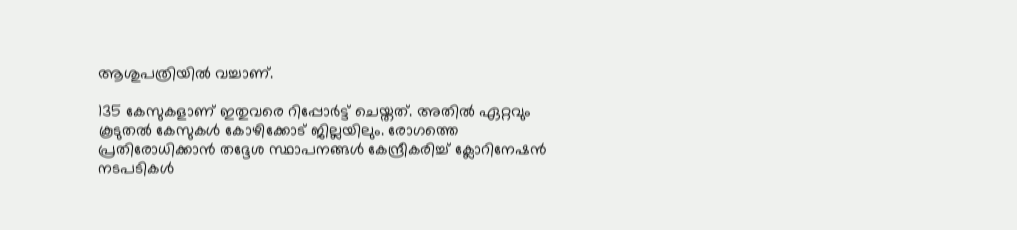ആശുപത്രിയിൽ വച്ചാണ്.

135 കേസുകളാണ് ഇതുവരെ റിപ്പോർട്ട് ചെയ്തത്. അതിൽ ഏറ്റവും കൂടുതൽ കേസുകൾ കോഴിക്കോട് ജില്ലയിലും. രോഗത്തെ പ്രതിരോധിക്കാൻ തദ്ദേശ സ്ഥാപനങ്ങൾ കേന്ദ്രീകരിച്ച് ക്ലോറിനേഷൻ നടപടികൾ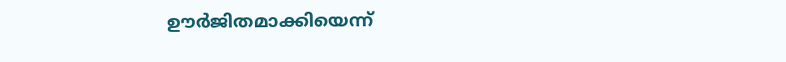ഊർജിതമാക്കിയെന്ന്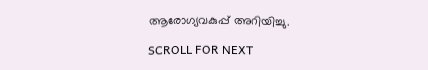ആരോഗ്യവകുപ്പ് അറിയിച്ചു.

SCROLL FOR NEXT